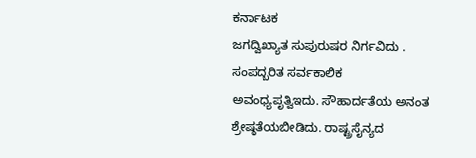ಕರ್ನಾಟಕ
ಜಗದ್ವಿಖ್ಯಾತ ಸುಪುರುಷರ ನಿರ್ಗವಿದು .
ಸಂಪದ್ಬರಿತ ಸರ್ವಕಾಲಿಕ ಅವಂಧ್ಯಪೃತ್ವಿಇದು. ಸೌಹಾರ್ದತೆಯ ಅನಂತ ಶ್ರೇಷ್ಠತೆಯಬೀಡಿದು. ರಾಷ್ಟ್ರಸೈನ್ಯದ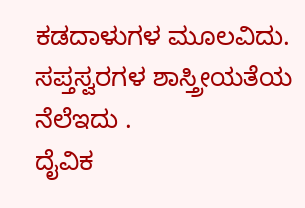ಕಡದಾಳುಗಳ ಮೂಲವಿದು.
ಸಪ್ತಸ್ವರಗಳ ಶಾಸ್ತ್ರೀಯತೆಯ ನೆಲೆಇದು .
ದೈವಿಕ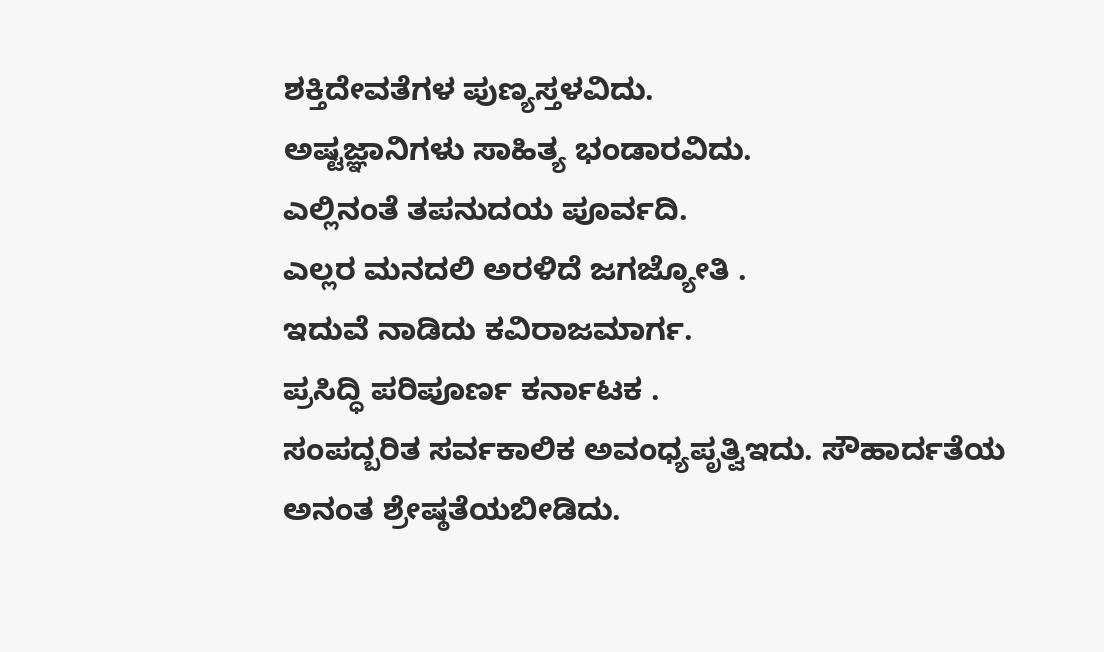ಶಕ್ತಿದೇವತೆಗಳ ಪುಣ್ಯಸ್ತಳವಿದು.
ಅಷ್ಟಜ್ಞಾನಿಗಳು ಸಾಹಿತ್ಯ ಭಂಡಾರವಿದು.
ಎಲ್ಲಿನಂತೆ ತಪನುದಯ ಪೂರ್ವದಿ.
ಎಲ್ಲರ ಮನದಲಿ ಅರಳಿದೆ ಜಗಜ್ಯೋತಿ .
ಇದುವೆ ನಾಡಿದು ಕವಿರಾಜಮಾರ್ಗ.
ಪ್ರಸಿದ್ಧಿ ಪರಿಪೂರ್ಣ ಕರ್ನಾಟಕ .
ಸಂಪದ್ಬರಿತ ಸರ್ವಕಾಲಿಕ ಅವಂಧ್ಯಪೃತ್ವಿಇದು. ಸೌಹಾರ್ದತೆಯ ಅನಂತ ಶ್ರೇಷ್ಠತೆಯಬೀಡಿದು.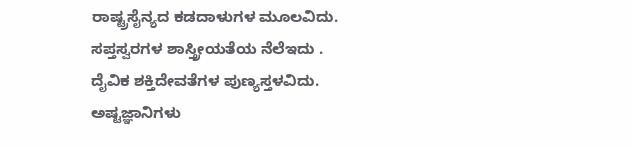ರಾಷ್ಟ್ರಸೈನ್ಯದ ಕಡದಾಳುಗಳ ಮೂಲವಿದು.
ಸಪ್ತಸ್ವರಗಳ ಶಾಸ್ತ್ರೀಯತೆಯ ನೆಲೆಇದು .
ದೈವಿಕ ಶಕ್ತಿದೇವತೆಗಳ ಪುಣ್ಯಸ್ತಳವಿದು.
ಅಷ್ಟಜ್ಞಾನಿಗಳು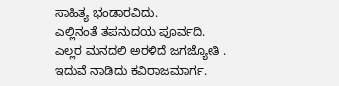ಸಾಹಿತ್ಯ ಭಂಡಾರವಿದು.
ಎಲ್ಲಿನಂತೆ ತಪನುದಯ ಪೂರ್ವದಿ.
ಎಲ್ಲರ ಮನದಲಿ ಅರಳಿದೆ ಜಗಜ್ಯೋತಿ .
ಇದುವೆ ನಾಡಿದು ಕವಿರಾಜಮಾರ್ಗ.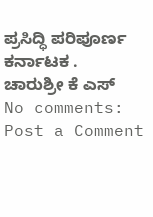ಪ್ರಸಿದ್ಧಿ ಪರಿಪೂರ್ಣ ಕರ್ನಾಟಕ .
ಚಾರುಶ್ರೀ ಕೆ ಎಸ್
No comments:
Post a Comment